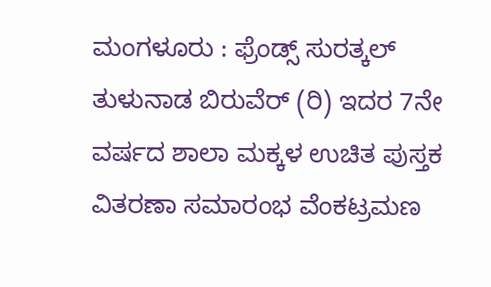ಮಂಗಳೂರು : ಫ್ರೆಂಡ್ಸ್ ಸುರತ್ಕಲ್ ತುಳುನಾಡ ಬಿರುವೆರ್ (ರಿ) ಇದರ 7ನೇ ವರ್ಷದ ಶಾಲಾ ಮಕ್ಕಳ ಉಚಿತ ಪುಸ್ತಕ ವಿತರಣಾ ಸಮಾರಂಭ ವೆಂಕಟ್ರಮಣ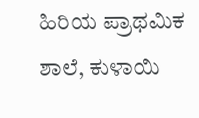ಹಿರಿಯ ಪ್ರಾಥಮಿಕ ಶಾಲೆ, ಕುಳಾಯಿ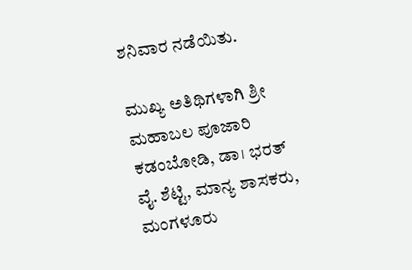ಶನಿವಾರ ನಡೆಯಿತು.

ಮುಖ್ಯ ಅತಿಥಿಗಳಾಗಿ ಶ್ರೀ ಮಹಾಬಲ ಪೂಜಾರಿ ಕಡಂಬೋಡಿ, ಡಾ। ಭರತ್ ವೈ. ಶೆಟ್ಟಿ, ಮಾನ್ಯ ಶಾಸಕರು, ಮಂಗಳೂರು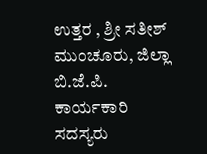ಉತ್ತರ , ಶ್ರೀ ಸತೀಶ್ ಮುಂಚೂರು, ಜಿಲ್ಲಾ ಬಿ.ಜೆ.ಪಿ. ಕಾರ್ಯಕಾರಿ ಸದಸ್ಯರು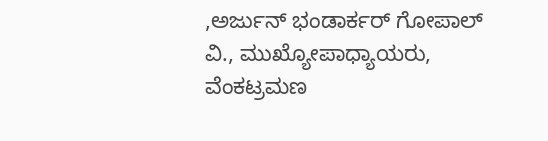,ಅರ್ಜುನ್ ಭಂಡಾರ್ಕರ್ ಗೋಪಾಲ್ ವಿ., ಮುಖ್ಯೋಪಾಧ್ಯಾಯರು, ವೆಂಕಟ್ರಮಣ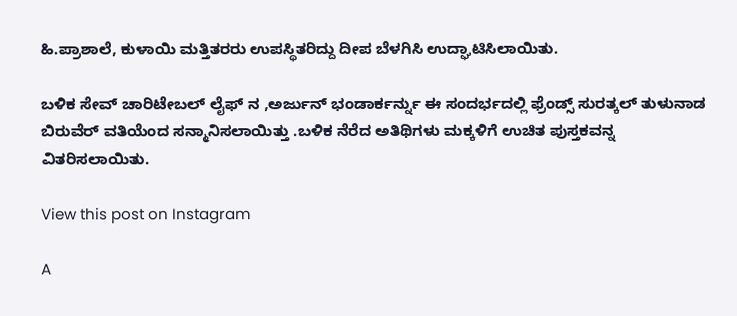ಹಿ.ಪ್ರಾಶಾಲೆ, ಕುಳಾಯಿ ಮತ್ತಿತರರು ಉಪಸ್ಥಿತರಿದ್ದು ದೀಪ ಬೆಳಗಿಸಿ ಉದ್ಘಾಟಿಸಿಲಾಯಿತು.

ಬಳಿಕ ಸೇವ್ ಚಾರಿಟೇಬಲ್ ಲೈಫ್ ನ ,ಅರ್ಜುನ್ ಭಂಡಾರ್ಕರ್ನ್ನು ಈ ಸಂದರ್ಭದಲ್ಲಿ ಫ್ರೆಂಡ್ಸ್ ಸುರತ್ಕಲ್ ತುಳುನಾಡ ಬಿರುವೆರ್ ವತಿಯೆಂದ ಸನ್ಮಾನಿಸಲಾಯಿತ್ತು .ಬಳಿಕ ನೆರೆದ ಅತಿಥಿಗಳು ಮಕ್ಕಳಿಗೆ ಉಚಿತ ಪುಸ್ತಕವನ್ನ ವಿತರಿಸಲಾಯಿತು.

View this post on Instagram

A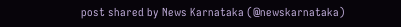post shared by News Karnataka (@newskarnataka)